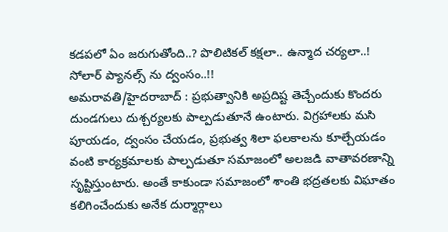కడపలో ఏం జరుగుతోంది..? పొలిటికల్ కక్షలా.. ఉన్మాద చర్యలా..! సోలార్ ప్యానల్స్ ను ద్వంసం..!!
అమరావతి/హైదరాబాద్ : ప్రభుత్వానికి అప్రదిష్ట తెచ్చేందుకు కొందరు దుండగులు దుశ్చర్యలకు పాల్పడుతూనే ఉంటారు. విగ్రహాలకు మసి పూయడం, ద్వంసం చేయడం, ప్రభుత్వ శిలా ఫలకాలను కూల్చేయడం వంటి కార్యక్రమాలకు పాల్పడుతూ సమాజంలో అలజడి వాతావరణాన్ని సృష్టిస్తుంటారు. అంతే కాకుండా సమాజంలో శాంతి భద్రతలకు విఘాతం కలిగించేందుకు అనేక దుర్మార్గాలు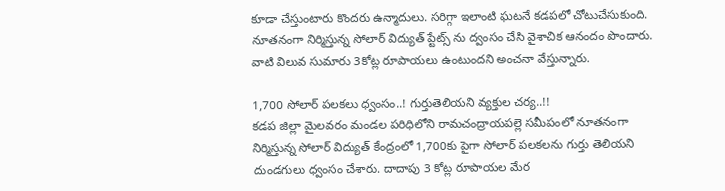కూడా చేస్తుంటారు కొందరు ఉన్మాదులు. సరిగ్గా ఇలాంటి ఘటనే కడపలో చోటుచేసుకుంది. నూతనంగా నిర్మిస్తున్న సోలార్ విద్యుత్ ప్టేట్స్ ను ద్వంసం చేసి వైశాచిక ఆనందం పొందారు. వాటి విలువ సుమారు 3కోట్ల రూపాయలు ఉంటుందని అంచనా వేస్తున్నారు.

1,700 సోలార్ పలకలు ధ్వంసం..! గుర్తుతెలియని వ్యక్తుల చర్య..!!
కడప జిల్లా మైలవరం మండల పరిధిలోని రామచంద్రాయపల్లె సమీపంలో నూతనంగా నిర్మిస్తున్న సోలార్ విద్యుత్ కేంద్రంలో 1,700కు పైగా సోలార్ పలకలను గుర్తు తెలియని దుండగులు ధ్వంసం చేశారు. దాదాపు 3 కోట్ల రూపాయల మేర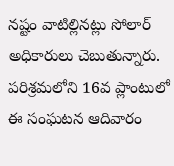నష్టం వాటిల్లినట్లు సోలార్ అధికారులు చెబుతున్నారు. పరిశ్రమలోని 16వ ప్లాంటులో ఈ సంఘటన ఆదివారం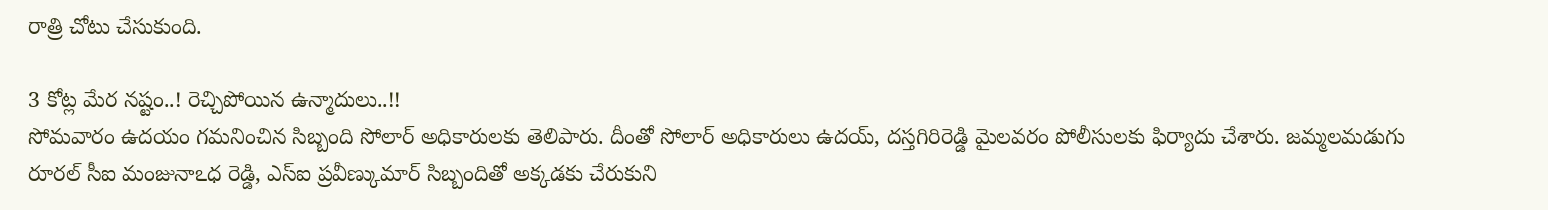రాత్రి చోటు చేసుకుంది.

3 కోట్ల మేర నష్టం..! రెచ్చిపోయిన ఉన్మాదులు..!!
సోమవారం ఉదయం గమనించిన సిబ్బంది సోలార్ అధికారులకు తెలిపారు. దీంతో సోలార్ అధికారులు ఉదయ్, దస్తగిరిరెడ్డి మైలవరం పోలీసులకు ఫిర్యాదు చేశారు. జమ్మలమడుగు రూరల్ సీఐ మంజునాఽధ రెడ్డి, ఎస్ఐ ప్రవీణ్కుమార్ సిబ్బందితో అక్కడకు చేరుకుని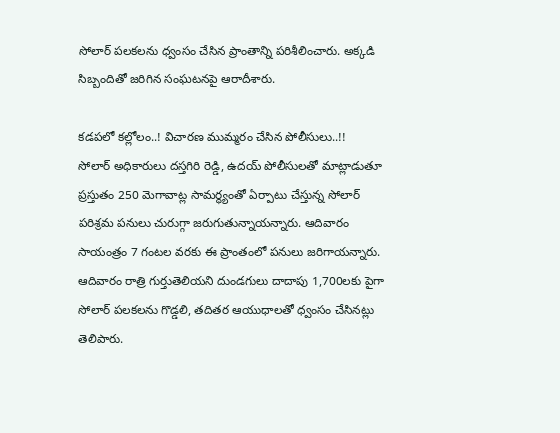సోలార్ పలకలను ధ్వంసం చేసిన ప్రాంతాన్ని పరిశీలించారు. అక్కడి సిబ్బందితో జరిగిన సంఘటనపై ఆరాదీశారు.

కడపలో కల్లోలం..! విచారణ ముమ్మరం చేసిన పోలీసులు..!!
సోలార్ అధికారులు దస్తగిరి రెడ్డి, ఉదయ్ పోలీసులతో మాట్లాడుతూ ప్రస్తుతం 250 మెగావాట్ల సామర్థ్యంతో ఏర్పాటు చేస్తున్న సోలార్ పరిశ్రమ పనులు చురుగ్గా జరుగుతున్నాయన్నారు. ఆదివారం సాయంత్రం 7 గంటల వరకు ఈ ప్రాంతంలో పనులు జరిగాయన్నారు. ఆదివారం రాత్రి గుర్తుతెలియని దుండగులు దాదాపు 1,700లకు పైగా సోలార్ పలకలను గొడ్డలి, తదితర ఆయుధాలతో ధ్వంసం చేసినట్లు తెలిపారు.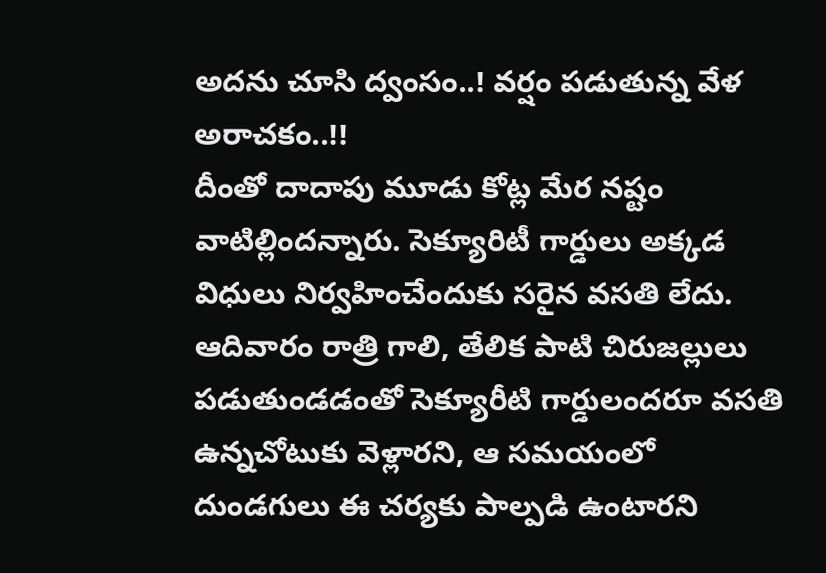అదను చూసి ద్వంసం..! వర్షం పడుతున్న వేళ అరాచకం..!!
దీంతో దాదాపు మూడు కోట్ల మేర నష్టం వాటిల్లిందన్నారు. సెక్యూరిటీ గార్డులు అక్కడ విధులు నిర్వహించేందుకు సరైన వసతి లేదు. ఆదివారం రాత్రి గాలి, తేలిక పాటి చిరుజల్లులు పడుతుండడంతో సెక్యూరీటి గార్డులందరూ వసతి ఉన్నచోటుకు వెళ్లారని, ఆ సమయంలో దుండగులు ఈ చర్యకు పాల్పడి ఉంటారని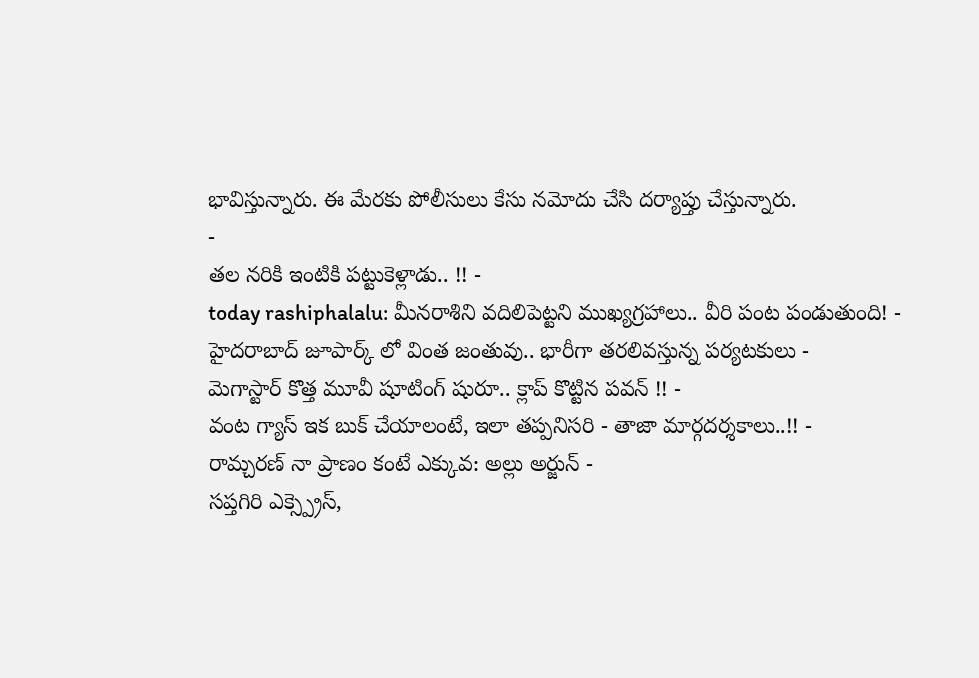భావిస్తున్నారు. ఈ మేరకు పోలీసులు కేసు నమోదు చేసి దర్యాప్తు చేస్తున్నారు.
-
తల నరికి ఇంటికి పట్టుకెళ్లాడు.. !! -
today rashiphalalu: మీనరాశిని వదిలిపెట్టని ముఖ్యగ్రహాలు.. వీరి పంట పండుతుంది! -
హైదరాబాద్ జూపార్క్ లో వింత జంతువు.. భారీగా తరలివస్తున్న పర్యటకులు -
మెగాస్టార్ కొత్త మూవీ షూటింగ్ షురూ.. క్లాప్ కొట్టిన పవన్ !! -
వంట గ్యాస్ ఇక బుక్ చేయాలంటే, ఇలా తప్పనిసరి - తాజా మార్గదర్శకాలు..!! -
రామ్చరణ్ నా ప్రాణం కంటే ఎక్కువ: అల్లు అర్జున్ -
సప్తగిరి ఎక్స్ప్రెస్,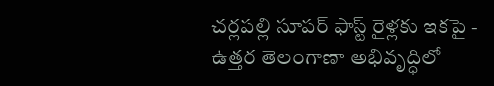చర్లపల్లి సూపర్ ఫాస్ట్ రైళ్లకు ఇకపై -
ఉత్తర తెలంగాణా అభివృద్ధిలో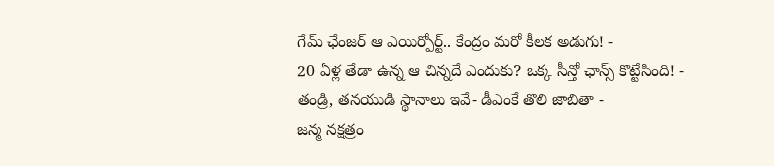గేమ్ ఛేంజర్ ఆ ఎయిర్పోర్ట్.. కేంద్రం మరో కీలక అడుగు! -
20 ఏళ్ల తేడా ఉన్న ఆ చిన్నదే ఎందుకు? ఒక్క సీన్తో ఛాన్స్ కొట్టేసింది! -
తండ్రి, తనయుడి స్థానాలు ఇవే- డీఎంకే తొలి జాబితా -
జన్మ నక్షత్రం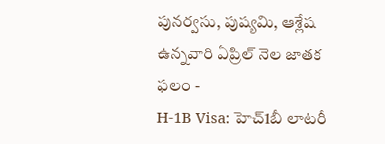పునర్వసు, పుష్యమి, ఆశ్లేష ఉన్నవారి ఏప్రిల్ నెల జాతక ఫలం -
H-1B Visa: హెచ్1బీ లాటరీ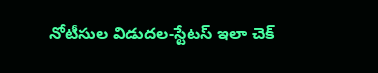నోటీసుల విడుదల-స్టేటస్ ఇలా చెక్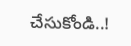చేసుకోండి..!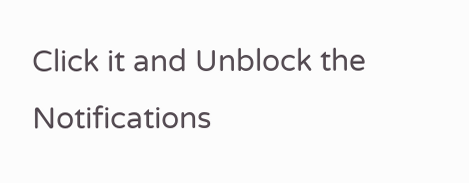Click it and Unblock the Notifications